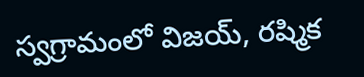స్వగ్రామంలో విజయ్, రష్మిక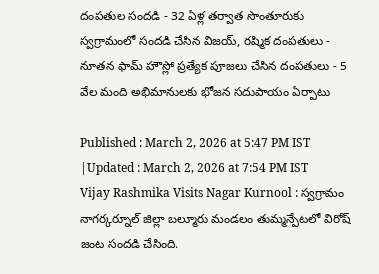దంపతుల సందడి - 32 ఏళ్ల తర్వాత సొంతూరుకు
స్వగ్రామంలో సందడి చేసిన విజయ్, రష్మిక దంపతులు - నూతన ఫామ్ హౌస్లో ప్రత్యేక పూజలు చేసిన దంపతులు - 5 వేల మంది అభిమానులకు భోజన సదుపాయం ఏర్పాటు

Published : March 2, 2026 at 5:47 PM IST
|Updated : March 2, 2026 at 7:54 PM IST
Vijay Rashmika Visits Nagar Kurnool : స్వగ్రామం నాగర్కర్నూల్ జిల్లా బల్మూరు మండలం తుమ్మన్పేటలో విరోష్ జంట సందడి చేసింది.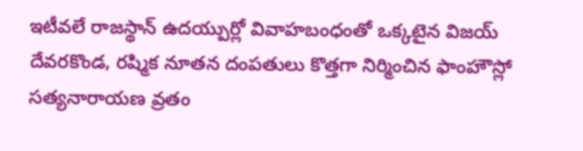ఇటీవలే రాజస్థాన్ ఉదయ్పుర్లో వివాహబంధంతో ఒక్కటైన విజయ్ దేవరకొండ, రష్మిక నూతన దంపతులు కొత్తగా నిర్మించిన ఫాంహౌస్లో సత్యనారాయణ వ్రతం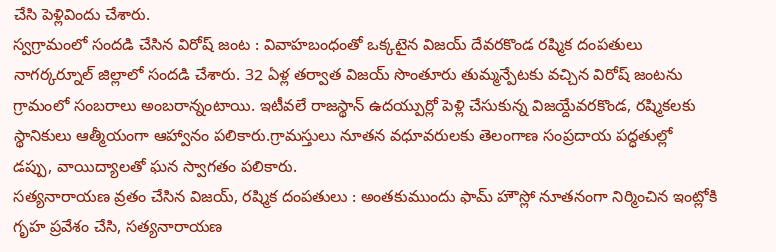చేసి పెళ్లివిందు చేశారు.
స్వగ్రామంలో సందడి చేసిన విరోష్ జంట : వివాహబంధంతో ఒక్కటైన విజయ్ దేవరకొండ రష్మిక దంపతులు నాగర్కర్నూల్ జిల్లాలో సందడి చేశారు. 32 ఏళ్ల తర్వాత విజయ్ సొంతూరు తుమ్మన్పేటకు వచ్చిన విరోష్ జంటను గ్రామంలో సంబరాలు అంబరాన్నంటాయి. ఇటీవలే రాజస్థాన్ ఉదయ్పుర్లో పెళ్లి చేసుకున్న విజయ్దేవరకొండ, రష్మికలకు స్థానికులు ఆత్మీయంగా ఆహ్వానం పలికారు.గ్రామస్తులు నూతన వధూవరులకు తెలంగాణ సంప్రదాయ పద్ధతుల్లో డప్పు, వాయిద్యాలతో ఘన స్వాగతం పలికారు.
సత్యనారాయణ వ్రతం చేసిన విజయ్, రష్మిక దంపతులు : అంతకుముందు ఫామ్ హౌస్లో నూతనంగా నిర్మించిన ఇంట్లోకి గృహ ప్రవేశం చేసి, సత్యనారాయణ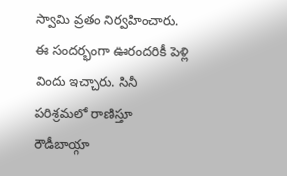స్వామి వ్రతం నిర్వహించారు. ఈ సందర్భంగా ఊరందరికీ పెళ్లి విందు ఇచ్చారు. సినీ పరిశ్రమలో రాణిస్తూ రౌడీబాయ్గా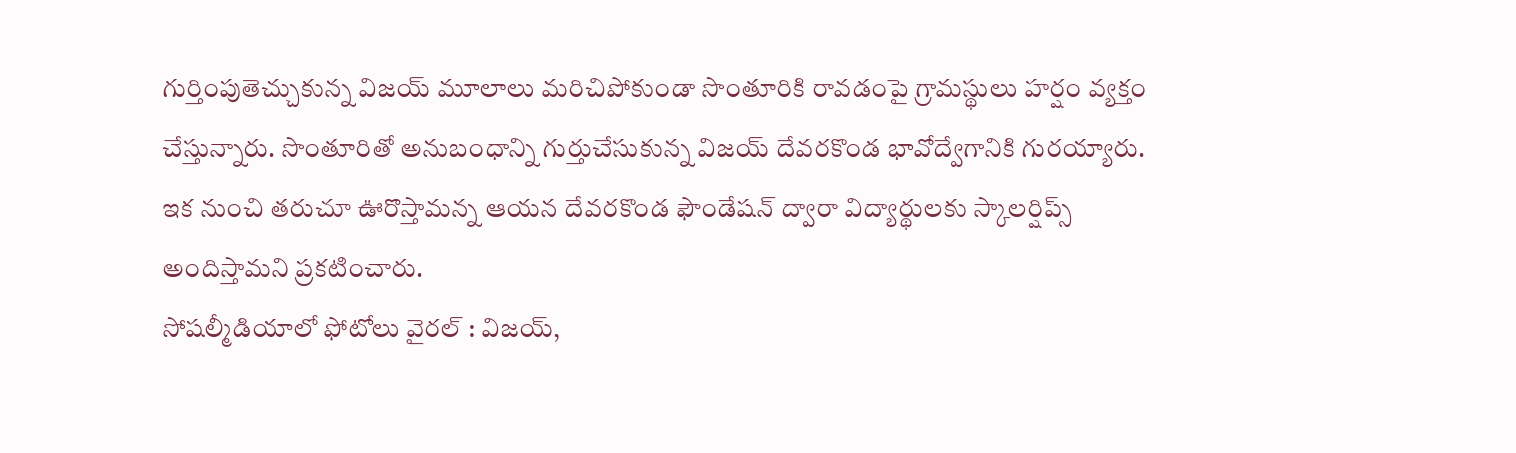గుర్తింపుతెచ్చుకున్న విజయ్ మూలాలు మరిచిపోకుండా సొంతూరికి రావడంపై గ్రామస్థులు హర్షం వ్యక్తం చేస్తున్నారు. సొంతూరితో అనుబంధాన్ని గుర్తుచేసుకున్న విజయ్ దేవరకొండ భావోద్వేగానికి గురయ్యారు. ఇక నుంచి తరుచూ ఊరొస్తామన్న ఆయన దేవరకొండ ఫౌండేషన్ ద్వారా విద్యార్థులకు స్కాలర్షిప్స్ అందిస్తామని ప్రకటించారు.
సోషల్మీడియాలో ఫోటోలు వైరల్ : విజయ్,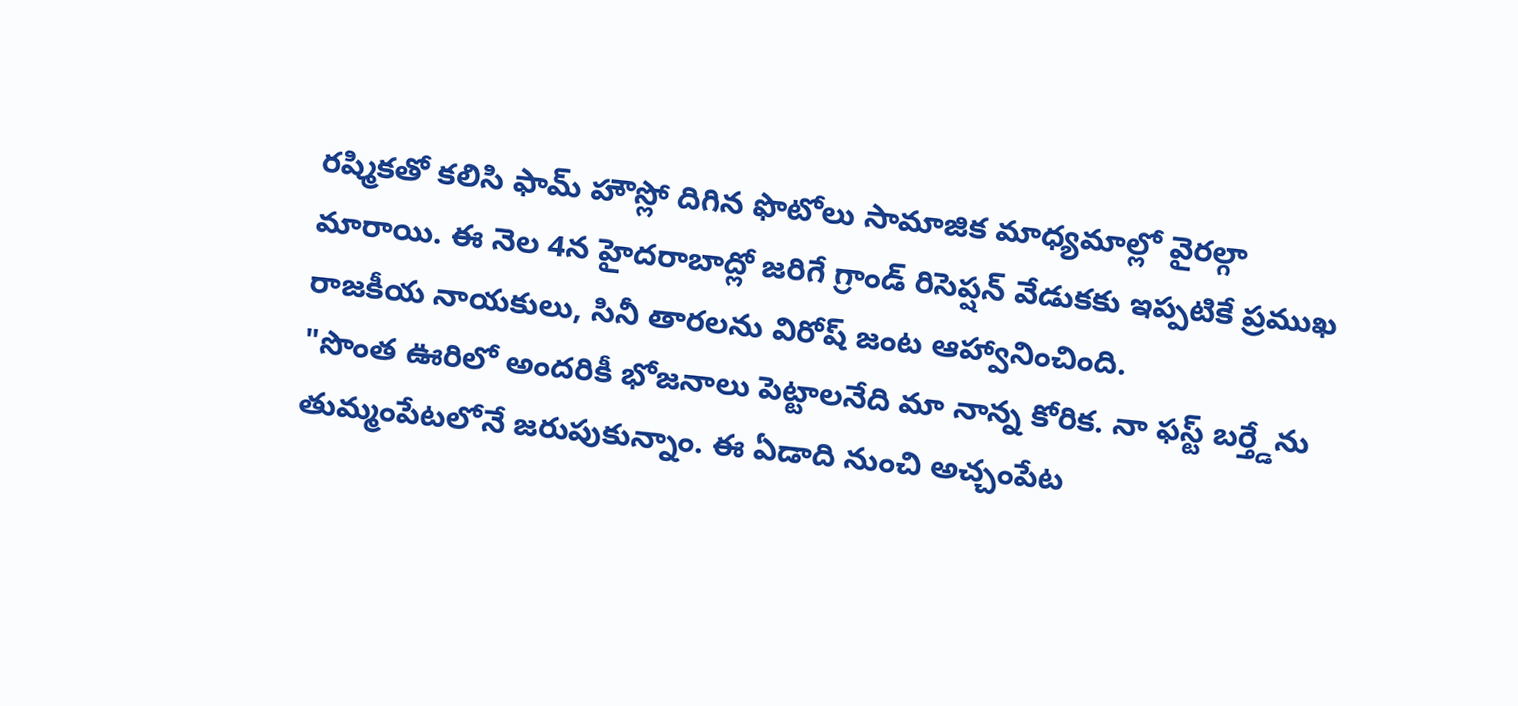రష్మికతో కలిసి ఫామ్ హౌస్లో దిగిన ఫొటోలు సామాజిక మాధ్యమాల్లో వైరల్గా మారాయి. ఈ నెల 4న హైదరాబాద్లో జరిగే గ్రాండ్ రిసెప్షన్ వేడుకకు ఇప్పటికే ప్రముఖ రాజకీయ నాయకులు, సినీ తారలను విరోష్ జంట ఆహ్వానించింది.
"సొంత ఊరిలో అందరికీ భోజనాలు పెట్టాలనేది మా నాన్న కోరిక. నా ఫస్ట్ బర్త్డేను తుమ్మంపేటలోనే జరుపుకున్నాం. ఈ ఏడాది నుంచి అచ్చంపేట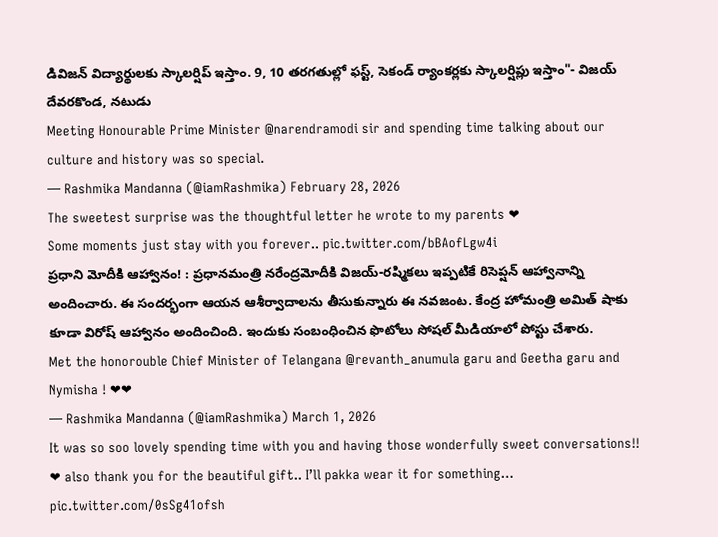డివిజన్ విద్యార్థులకు స్కాలర్షిప్ ఇస్తాం. 9, 10 తరగతుల్లో ఫస్ట్, సెకండ్ ర్యాంకర్లకు స్కాలర్షిప్లు ఇస్తాం"- విజయ్ దేవరకొండ, నటుడు
Meeting Honourable Prime Minister @narendramodi sir and spending time talking about our culture and history was so special.
— Rashmika Mandanna (@iamRashmika) February 28, 2026
The sweetest surprise was the thoughtful letter he wrote to my parents ❤
Some moments just stay with you forever.. pic.twitter.com/bBAofLgw4i
ప్రధాని మోదీకి ఆహ్వానం! : ప్రధానమంత్రి నరేంద్రమోదీకి విజయ్-రష్మికలు ఇప్పటికే రిసెప్షన్ ఆహ్వానాన్ని అందించారు. ఈ సందర్భంగా ఆయన ఆశీర్వాదాలను తీసుకున్నారు ఈ నవజంట. కేంద్ర హోమంత్రి అమిత్ షాకు కూడా విరోష్ ఆహ్వానం అందించింది. ఇందుకు సంబంధించిన ఫొటోలు సోషల్ మీడియాలో పోస్టు చేశారు.
Met the honorouble Chief Minister of Telangana @revanth_anumula garu and Geetha garu and Nymisha ! ❤❤
— Rashmika Mandanna (@iamRashmika) March 1, 2026
It was so soo lovely spending time with you and having those wonderfully sweet conversations!! ❤ also thank you for the beautiful gift.. I’ll pakka wear it for something… pic.twitter.com/0sSg41ofsh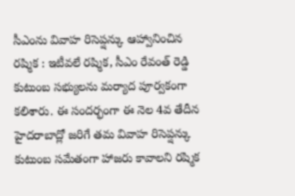సీఎంను వివాహ రిసెప్షన్కు ఆహ్వానించిన రష్మిక : ఇటీవలే రష్మిక, సీఎం రేవంత్ రెడ్డి కుటుంబ సభ్యులను మర్యాద పూర్వకంగా కలిశారు. ఈ సందర్భంగా ఈ నెల 4వ తేదీన హైదరాబాద్లో జరిగే తమ వివాహ రిసెప్షన్కు కుటుంబ సమేతంగా హాజరు కావాలని రష్మిక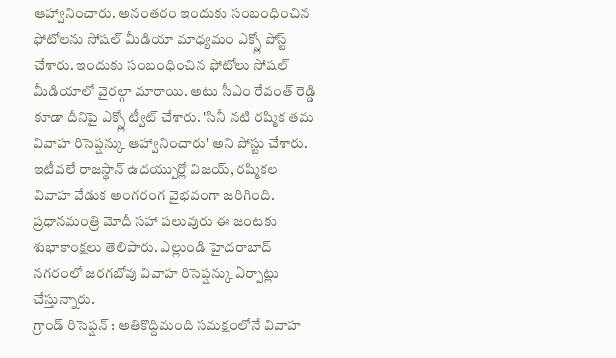ఆహ్వానించారు. అనంతరం ఇందుకు సంబంధించిన ఫోటోలను సోషల్ మీడియా మాధ్యమం ఎక్స్లో పోస్ట్ చేశారు. ఇందుకు సంబంధించిన ఫోటోలు సోషల్ మీడియాలో వైరల్గా మారాయి. అటు సీఎం రేవంత్ రెడ్డి కూడా దీనిపై ఎక్స్లో ట్వీట్ చేశారు. 'సినీ నటి రష్మిక తమ వివాహ రిసెప్షన్కు ఆహ్వానించారు' అని పోస్టు చేశారు. ఇటీవలే రాజస్థాన్ ఉదయ్పుర్లో విజయ్, రష్మికల వివాహ వేడుక అంగరంగ వైభవంగా జరిగింది. ప్రధానమంత్రి మోదీ సహా పలువురు ఈ జంటకు శుభాకాంక్షలు తెలిపారు. ఎల్లుండి హైదరాబాద్ నగరంలో జరగబోవు వివాహ రిసెప్షన్కు ఏర్పాట్లు చేస్తున్నారు.
గ్రాండ్ రిసెప్షన్ : అతికొద్దిమంది సమక్షంలోనే వివాహ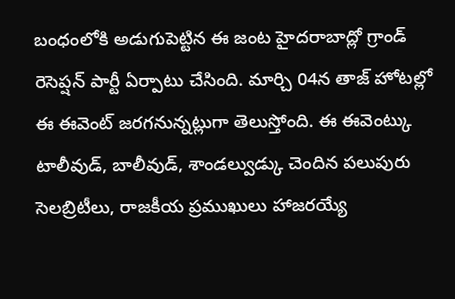బంధంలోకి అడుగుపెట్టిన ఈ జంట హైదరాబాద్లో గ్రాండ్ రెసెప్షన్ పార్టీ ఏర్పాటు చేసింది. మార్చి 04న తాజ్ హోటల్లో ఈ ఈవెంట్ జరగనున్నట్లుగా తెలుస్తోంది. ఈ ఈవెంట్కు టాలీవుడ్, బాలీవుడ్, శాండల్వుడ్కు చెందిన పలుపురు సెలబ్రిటీలు, రాజకీయ ప్రముఖులు హాజరయ్యే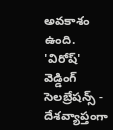అవకాశం ఉంది.
'విరోష్' వెడ్డింగ్ సెలబ్రేషన్స్ - దేశవ్యాప్తంగా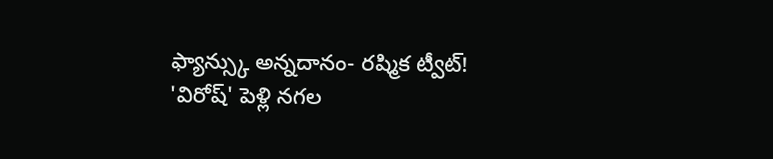ఫ్యాన్స్కు అన్నదానం- రష్మిక ట్వీట్!
'విరోష్' పెళ్లి నగల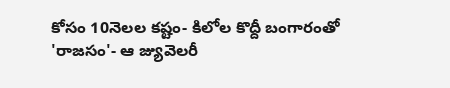కోసం 10నెలల కష్టం- కిలోల కొద్దీ బంగారంతో 'రాజసం'- ఆ జ్యువెలరీ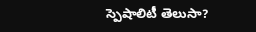స్పెషాలిటీ తెలుసా?